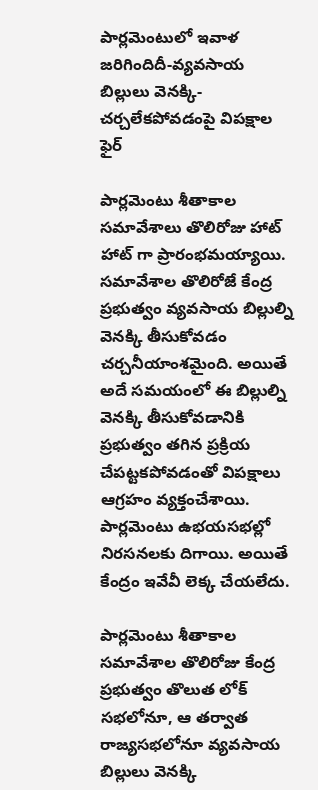పార్లమెంటులో ఇవాళ జరిగిందిదీ-వ్యవసాయ బిల్లులు వెనక్కి-చర్చలేకపోవడంపై విపక్షాల ఫైర్

పార్లమెంటు శీతాకాల సమావేశాలు తొలిరోజు హాట్ హాట్ గా ప్రారంభమయ్యాయి. సమావేశాల తొలిరోజే కేంద్ర ప్రభుత్వం వ్యవసాయ బిల్లుల్ని వెనక్కి తీసుకోవడం చర్చనీయాంశమైంది. అయితే అదే సమయంలో ఈ బిల్లుల్ని వెనక్కి తీసుకోవడానికి ప్రభుత్వం తగిన ప్రక్రియ చేపట్టకపోవడంతో విపక్షాలు ఆగ్రహం వ్యక్తంచేశాయి. పార్లమెంటు ఉభయసభల్లో నిరసనలకు దిగాయి. అయితే కేంద్రం ఇవేవీ లెక్క చేయలేదు.

పార్లమెంటు శీతాకాల సమావేశాల తొలిరోజు కేంద్ర ప్రభుత్వం తొలుత లోక్ సభలోనూ, ఆ తర్వాత రాజ్యసభలోనూ వ్యవసాయ బిల్లులు వెనక్కి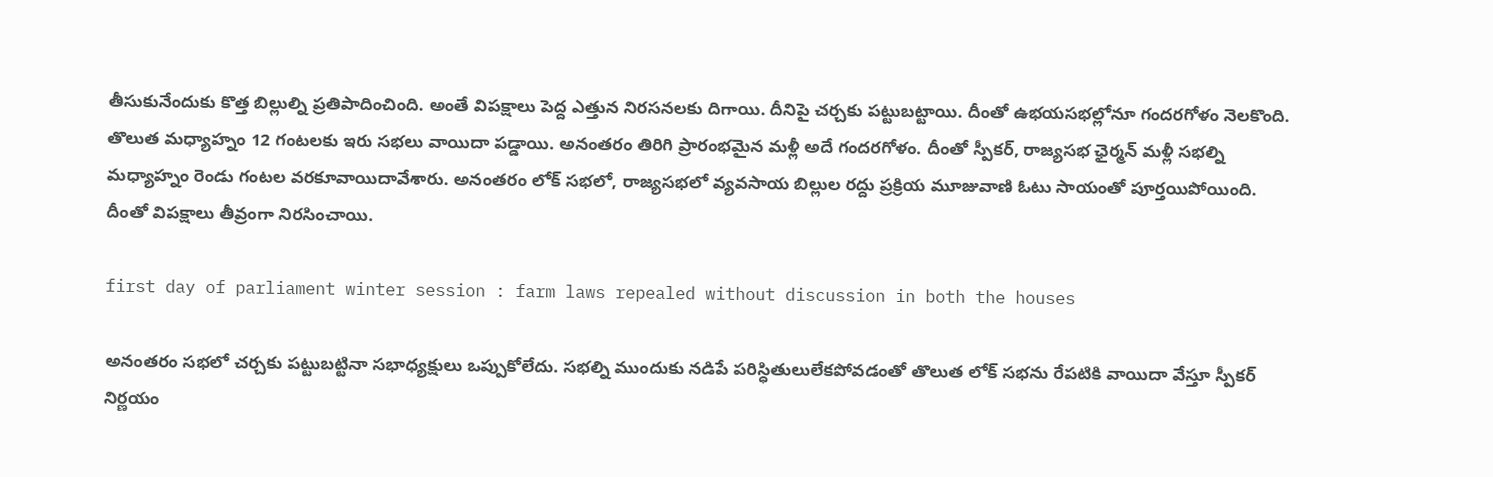తీసుకునేందుకు కొత్త బిల్లుల్ని ప్రతిపాదించింది. అంతే విపక్షాలు పెద్ద ఎత్తున నిరసనలకు దిగాయి. దీనిపై చర్చకు పట్టుబట్టాయి. దీంతో ఉభయసభల్లోనూ గందరగోళం నెలకొంది. తొలుత మధ్యాహ్నం 12 గంటలకు ఇరు సభలు వాయిదా పడ్డాయి. అనంతరం తిరిగి ప్రారంభమైన మళ్లీ అదే గందరగోళం. దీంతో స్పీకర్, రాజ్యసభ ఛైర్మన్ మళ్లీ సభల్ని మధ్యాహ్నం రెండు గంటల వరకూవాయిదావేశారు. అనంతరం లోక్ సభలో, రాజ్యసభలో వ్యవసాయ బిల్లుల రద్దు ప్రక్రియ మూజువాణి ఓటు సాయంతో పూర్తయిపోయింది. దీంతో విపక్షాలు తీవ్రంగా నిరసించాయి.

first day of parliament winter session : farm laws repealed without discussion in both the houses

అనంతరం సభలో చర్చకు పట్టుబట్టినా సభాధ్యక్షులు ఒప్పుకోలేదు. సభల్ని ముందుకు నడిపే పరిస్ధితులులేకపోవడంతో తొలుత లోక్ సభను రేపటికి వాయిదా వేస్తూ స్పీకర్ నిర్ణయం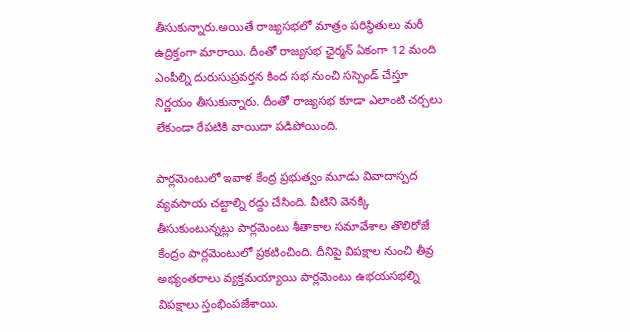తీసుకున్నారు.అయితే రాజ్యసభలో మాత్రం పరిస్ధితులు మరీ ఉద్రిక్తంగా మారాయి. దీంతో రాజ్యసభ ఛైర్మన్ ఏకంగా 12 మంది ఎంపీల్ని దురుసుప్రవర్తన కింద సభ నుంచి సస్పెండ్ చేస్తూ నిర్ణయం తీసుకున్నారు. దీంతో రాజ్యసభ కూడా ఎలాంటి చర్చలు లేకుండా రేపటికి వాయిదా పడిపోయింది.

పార్లమెంటులో ఇవాళ కేంద్ర ప్రభుత్వం మూడు వివాదాస్పద వ్యవసాయ చట్టాల్ని రద్దు చేసింది. వీటిని వెనక్కి తీసుకుంటున్నట్లు పార్లమెంటు శీతాకాల సమావేశాల తొలిరోజే కేంద్రం పార్లమెంటులో ప్రకటించింది. దీనిపై విపక్షాల నుంచి తీవ్ర అభ్యంతరాలు వ్యక్తమయ్యాయి పార్లమెంటు ఉభయసభల్ని విపక్షాలు స్తంభింపజేశాయి.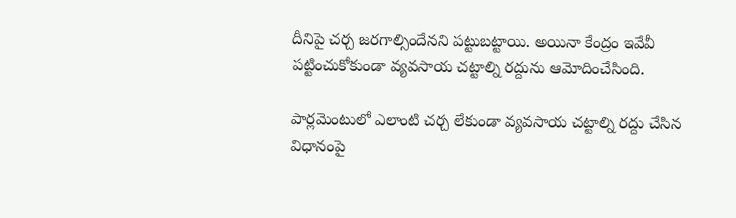దీనిపై చర్చ జరగాల్సిందేనని పట్టుబట్టాయి. అయినా కేంద్రం ఇవేవీ పట్టించుకోకుండా వ్యవసాయ చట్టాల్ని రద్దును ఆమోదించేసింది.

పార్లమెంటులో ఎలాంటి చర్చ లేకుండా వ్యవసాయ చట్టాల్ని రద్దు చేసిన విధానంపై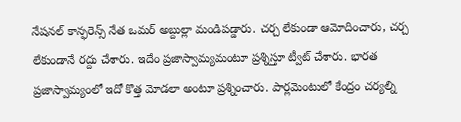నేషనల్ కాన్ఫరెన్స్ నేత ఒమర్ అబ్దుల్లా మండిపడ్డారు. చర్చ లేకుండా ఆమోదించారు, చర్చ లేకుండానే రద్దు చేశారు. ఇదేం ప్రజాస్వామ్యమంటూ ప్రశ్నిస్తూ ట్వీట్ చేశారు. భారత ప్రజాస్వామ్యంలో ఇదో కొత్త మోడలా అంటూ ప్రశ్నించారు. పార్లమెంటులో కేంద్రం చర్యల్ని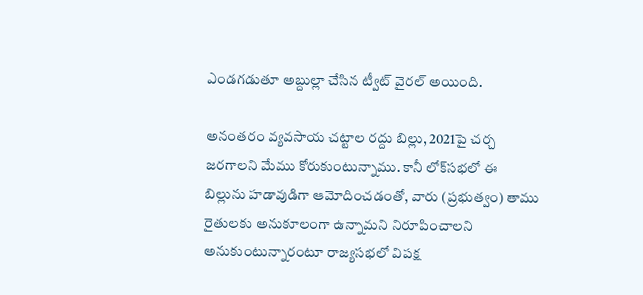ఎండగడుతూ అబ్దుల్లా చేసిన ట్వీట్ వైరల్ అయింది.

అనంతరం వ్యవసాయ చట్టాల రద్దు బిల్లు, 2021పై చర్చ జరగాలని మేము కోరుకుంటున్నాము. కానీ లోక్‌సభలో ఈ బిల్లును హడావుడిగా ఆమోదించడంతో, వారు (ప్రభుత్వం) తాము రైతులకు అనుకూలంగా ఉన్నామని నిరూపించాలని అనుకుంటున్నారంటూ రాజ్యసభలో విపక్ష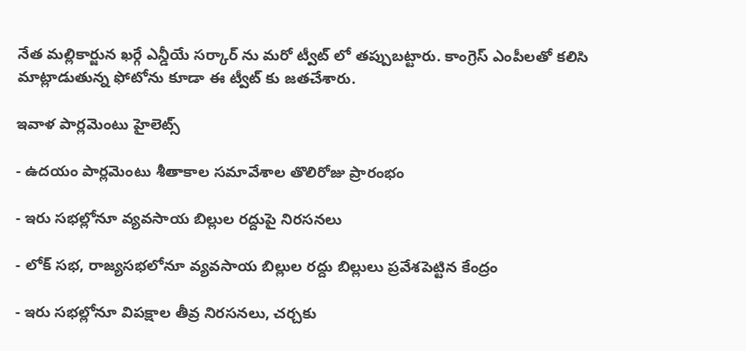నేత మల్లికార్జున ఖర్గే ఎన్డీయే సర్కార్ ను మరో ట్వీట్ లో తప్పుబట్టారు. కాంగ్రెస్ ఎంపీలతో కలిసి మాట్లాడుతున్న ఫోటోను కూడా ఈ ట్వీట్ కు జతచేశారు.

ఇవాళ పార్లమెంటు హైలెట్స్

- ఉదయం పార్లమెంటు శీతాకాల సమావేశాల తొలిరోజు ప్రారంభం

- ఇరు సభల్లోనూ వ్యవసాయ బిల్లుల రద్దుపై నిరసనలు

- లోక్ సభ, రాజ్యసభలోనూ వ్యవసాయ బిల్లుల రద్దు బిల్లులు ప్రవేశపెట్టిన కేంద్రం

- ఇరు సభల్లోనూ విపక్షాల తీవ్ర నిరసనలు, చర్చకు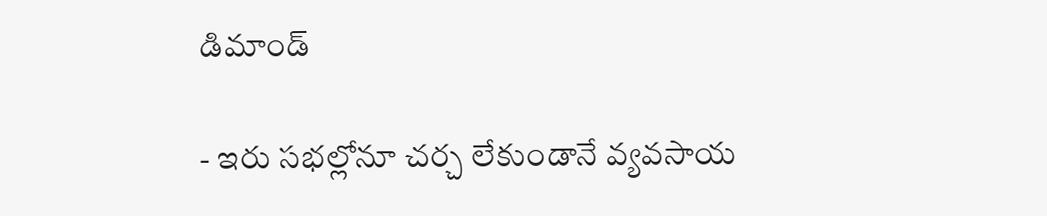డిమాండ్

- ఇరు సభల్లోనూ చర్చ లేకుండానే వ్యవసాయ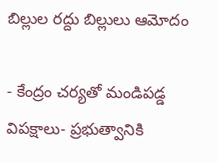బిల్లుల రద్దు బిల్లులు ఆమోదం

- కేంద్రం చర్యతో మండిపడ్డ విపక్షాలు- ప్రభుత్వానికి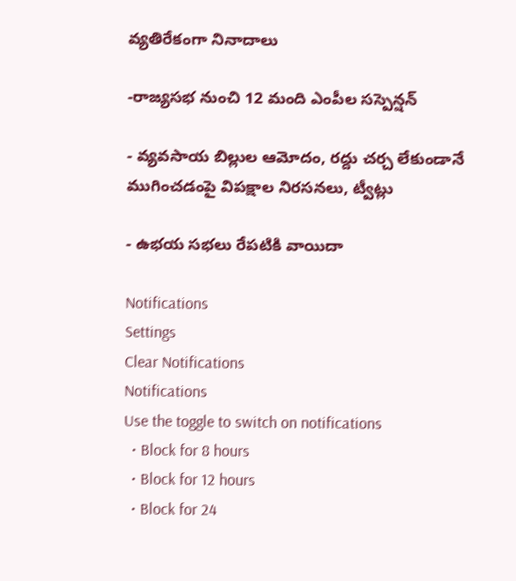వ్యతిరేకంగా నినాదాలు

-రాజ్యసభ నుంచి 12 మంది ఎంపీల సస్పెన్షన్

- వ్యవసాయ బిల్లుల ఆమోదం, రద్దు చర్చ లేకుండానే ముగించడంపై విపక్షాల నిరసనలు, ట్వీట్లు

- ఉభయ సభలు రేపటికి వాయిదా

Notifications
Settings
Clear Notifications
Notifications
Use the toggle to switch on notifications
  • Block for 8 hours
  • Block for 12 hours
  • Block for 24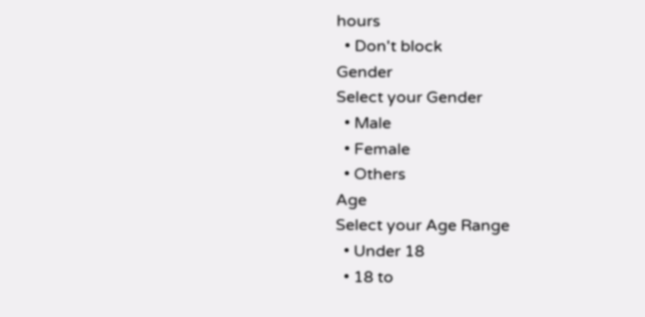hours
  • Don't block
Gender
Select your Gender
  • Male
  • Female
  • Others
Age
Select your Age Range
  • Under 18
  • 18 to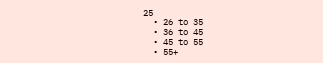25
  • 26 to 35
  • 36 to 45
  • 45 to 55
  • 55+